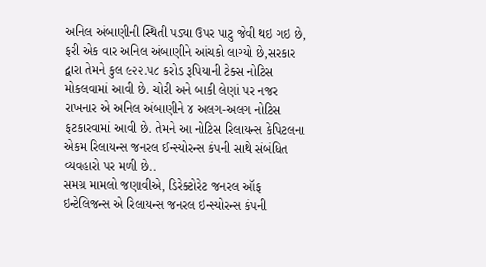અનિલ અંબાણીની સ્થિતી પડ્યા ઉપર પાટુ જેવી થઇ ગઇ છે, ફરી એક વાર અનિલ અંબાણીને આંચકો લાગ્યો છે,સરકાર દ્વારા તેમને કુલ ૯૨૨.૫૮ કરોડ રૂપિયાની ટેક્સ નોટિસ મોકલવામાં આવી છે. ચોરી અને બાકી લેણાં પર નજર રાખનાર એ અનિલ અંબાણીને ૪ અલગ-અલગ નોટિસ ફટકારવામાં આવી છે. તેમને આ નોટિસ રિલાયન્સ કેપિટલના એકમ રિલાયન્સ જનરલ ઈન્સ્યોરન્સ કંપની સાથે સંબંધિત વ્યવહારો પર મળી છે..
સમગ્ર મામલો જણાવીએ, ડિરેક્ટોરેટ જનરલ ઑફ ઇન્ટેલિજન્સ એ રિલાયન્સ જનરલ ઇન્સ્યોરન્સ કંપની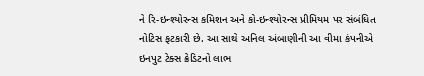ને રિ-ઇન્શ્યોરન્સ કમિશન અને કો-ઇન્શ્યોરન્સ પ્રીમિયમ પર સંબંધિત નોટિસ ફટકારી છે. આ સાથે અનિલ અંબાણીની આ વીમા કંપનીએ ઇનપુટ ટેક્સ ક્રેડિટનો લાભ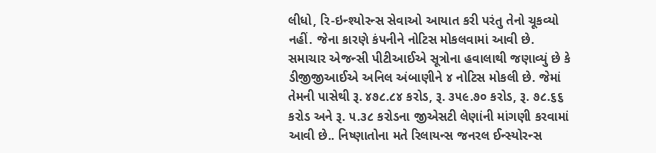લીધો, રિ-ઇન્શ્યોરન્સ સેવાઓ આયાત કરી પરંતુ તેનો ચૂકવ્યો નહીં. જેના કારણે કંપનીને નોટિસ મોકલવામાં આવી છે.
સમાચાર એજન્સી પીટીઆઈએ સૂત્રોના હવાલાથી જણાવ્યું છે કે ડીજીજીઆઈએ અનિલ અંબાણીને ૪ નોટિસ મોકલી છે. જેમાં તેમની પાસેથી રૂ. ૪૭૮.૮૪ કરોડ, રૂ. ૩૫૯.૭૦ કરોડ, રૂ. ૭૮.૬૬ કરોડ અને રૂ. ૫.૩૮ કરોડના જીએસટી લેણાંની માંગણી કરવામાં આવી છે.. નિષ્ણાતોના મતે રિલાયન્સ જનરલ ઈન્સ્યોરન્સ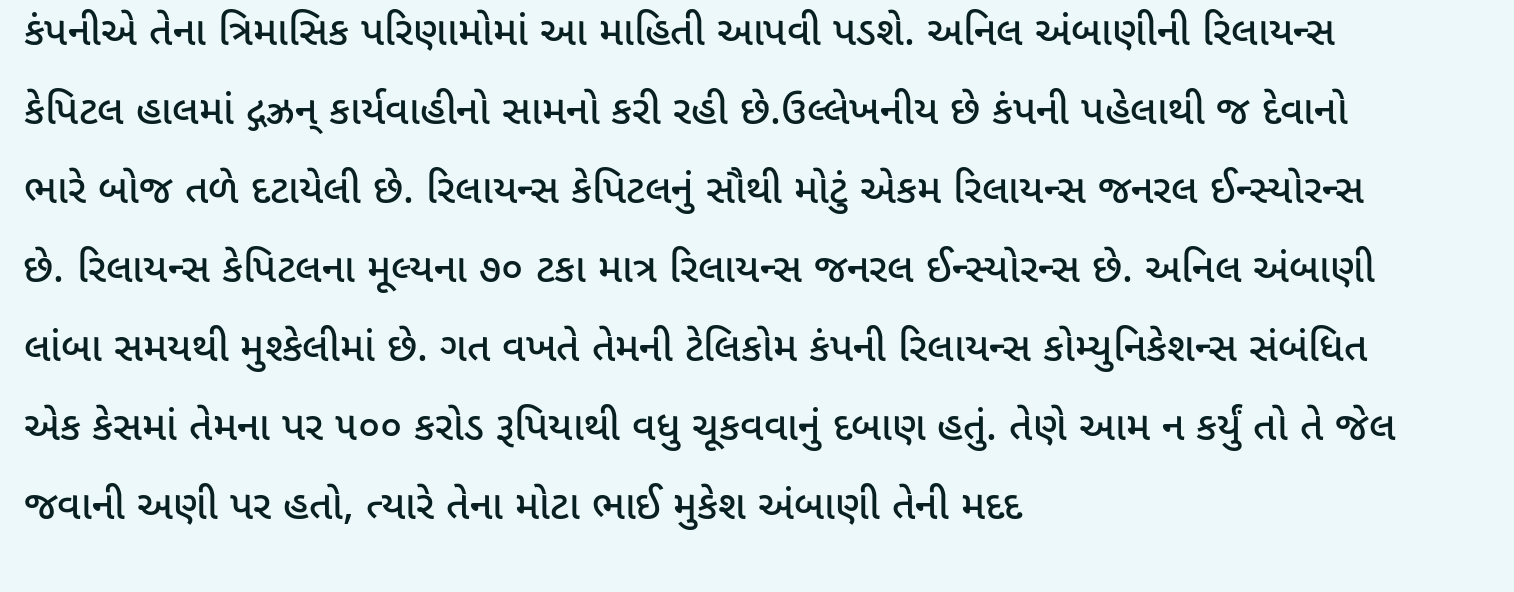કંપનીએ તેના ત્રિમાસિક પરિણામોમાં આ માહિતી આપવી પડશે. અનિલ અંબાણીની રિલાયન્સ કેપિટલ હાલમાં દ્ગઝ્રન્ કાર્યવાહીનો સામનો કરી રહી છે.ઉલ્લેખનીય છે કંપની પહેલાથી જ દેવાનો ભારે બોજ તળે દટાયેલી છે. રિલાયન્સ કેપિટલનું સૌથી મોટું એકમ રિલાયન્સ જનરલ ઈન્સ્યોરન્સ છે. રિલાયન્સ કેપિટલના મૂલ્યના ૭૦ ટકા માત્ર રિલાયન્સ જનરલ ઈન્સ્યોરન્સ છે. અનિલ અંબાણી લાંબા સમયથી મુશ્કેલીમાં છે. ગત વખતે તેમની ટેલિકોમ કંપની રિલાયન્સ કોમ્યુનિકેશન્સ સંબંધિત એક કેસમાં તેમના પર ૫૦૦ કરોડ રૂપિયાથી વધુ ચૂકવવાનું દબાણ હતું. તેણે આમ ન કર્યું તો તે જેલ જવાની અણી પર હતો, ત્યારે તેના મોટા ભાઈ મુકેશ અંબાણી તેની મદદ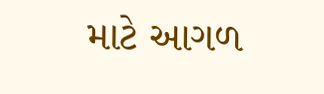માટે આગળ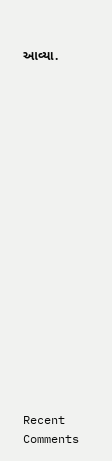આવ્યા.


















Recent Comments